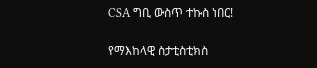CSA ግቢ ውስጥ ተኩስ ነበር!

የማእከላዊ ስታቲስቲክስ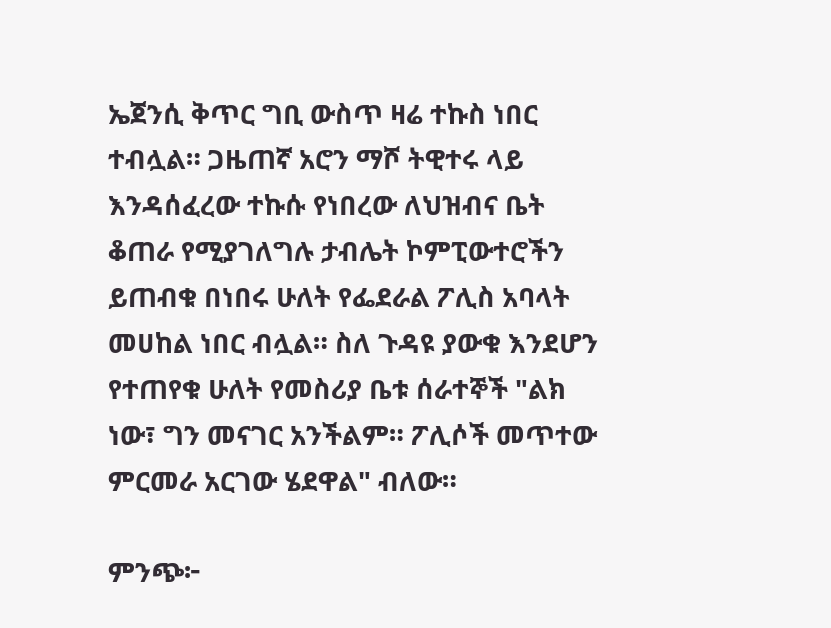ኤጀንሲ ቅጥር ግቢ ውስጥ ዛሬ ተኩስ ነበር ተብሏል። ጋዜጠኛ አሮን ማሾ ትዊተሩ ላይ እንዳሰፈረው ተኩሱ የነበረው ለህዝብና ቤት ቆጠራ የሚያገለግሉ ታብሌት ኮምፒውተሮችን ይጠብቁ በነበሩ ሁለት የፌደራል ፖሊስ አባላት መሀከል ነበር ብሏል። ስለ ጉዳዩ ያውቁ እንደሆን የተጠየቁ ሁለት የመስሪያ ቤቱ ሰራተኞች "ልክ ነው፣ ግን መናገር አንችልም። ፖሊሶች መጥተው ምርመራ አርገው ሄደዋል" ብለው።

ምንጭ፦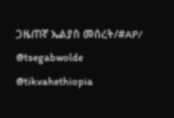ጋዜጠኛ ኤልያስ መሰረት/#AP/
@tsegabwolde @tikvahethiopia